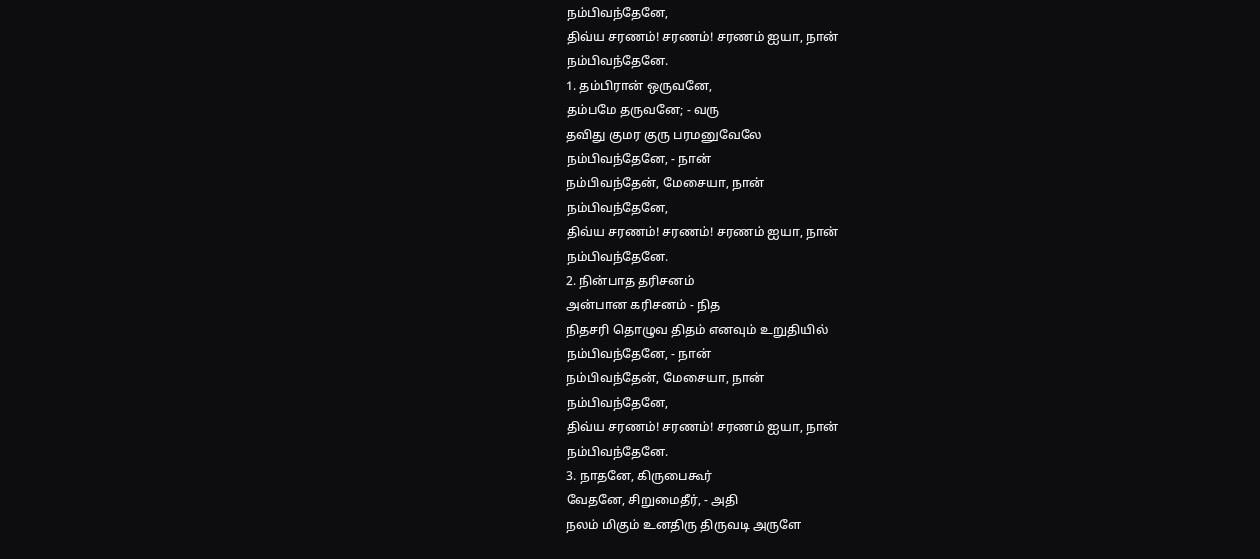நம்பிவந்தேனே,
திவ்ய சரணம்! சரணம்! சரணம் ஐயா, நான்
நம்பிவந்தேனே.
1. தம்பிரான் ஒருவனே,
தம்பமே தருவனே; - வரு
தவிது குமர குரு பரமனுவேலே
நம்பிவந்தேனே, - நான்
நம்பிவந்தேன், மேசையா, நான்
நம்பிவந்தேனே,
திவ்ய சரணம்! சரணம்! சரணம் ஐயா, நான்
நம்பிவந்தேனே.
2. நின்பாத தரிசனம்
அன்பான கரிசனம் - நித
நிதசரி தொழுவ திதம் எனவும் உறுதியில்
நம்பிவந்தேனே, - நான்
நம்பிவந்தேன், மேசையா, நான்
நம்பிவந்தேனே,
திவ்ய சரணம்! சரணம்! சரணம் ஐயா, நான்
நம்பிவந்தேனே.
3. நாதனே, கிருபைகூர்
வேதனே, சிறுமைதீர், - அதி
நலம் மிகும் உனதிரு திருவடி அருளே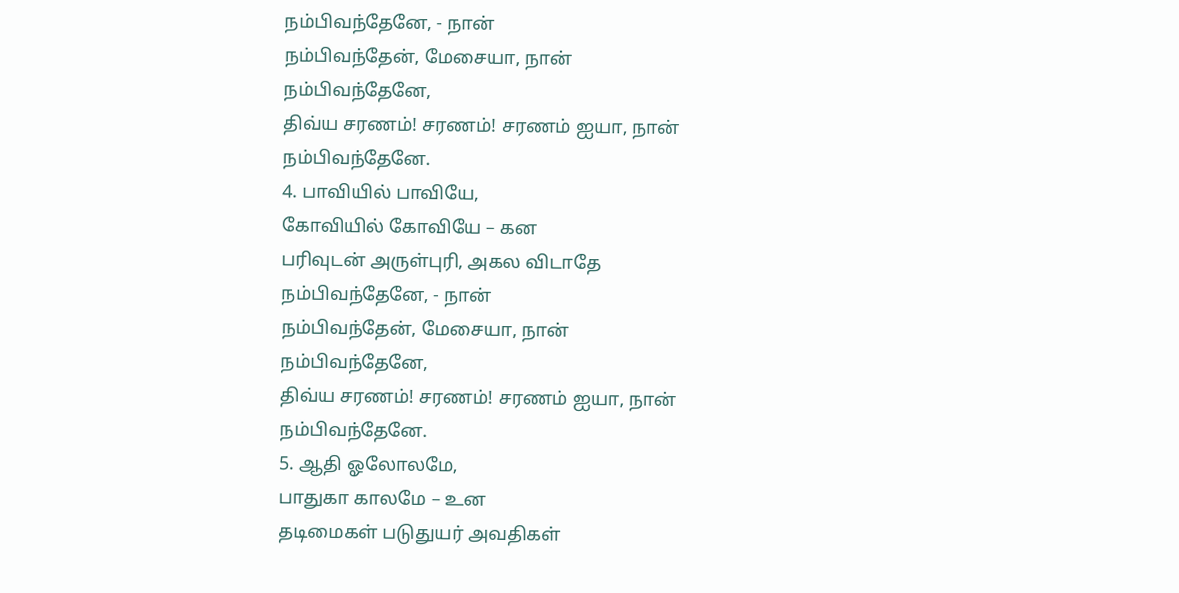நம்பிவந்தேனே, - நான்
நம்பிவந்தேன், மேசையா, நான்
நம்பிவந்தேனே,
திவ்ய சரணம்! சரணம்! சரணம் ஐயா, நான்
நம்பிவந்தேனே.
4. பாவியில் பாவியே,
கோவியில் கோவியே – கன
பரிவுடன் அருள்புரி, அகல விடாதே
நம்பிவந்தேனே, - நான்
நம்பிவந்தேன், மேசையா, நான்
நம்பிவந்தேனே,
திவ்ய சரணம்! சரணம்! சரணம் ஐயா, நான்
நம்பிவந்தேனே.
5. ஆதி ஓலோலமே,
பாதுகா காலமே – உன
தடிமைகள் படுதுயர் அவதிகள்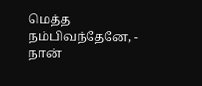மெத்த
நம்பிவந்தேனே, - நான்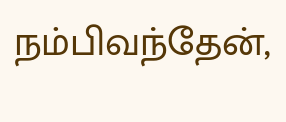நம்பிவந்தேன்,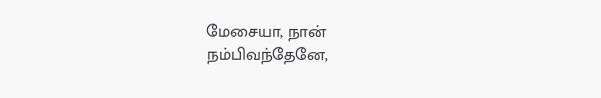மேசையா, நான்
நம்பிவந்தேனே,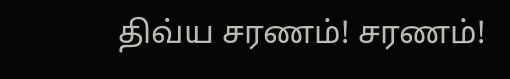திவ்ய சரணம்! சரணம்!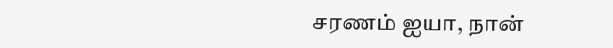சரணம் ஐயா, நான்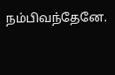நம்பிவந்தேனே.